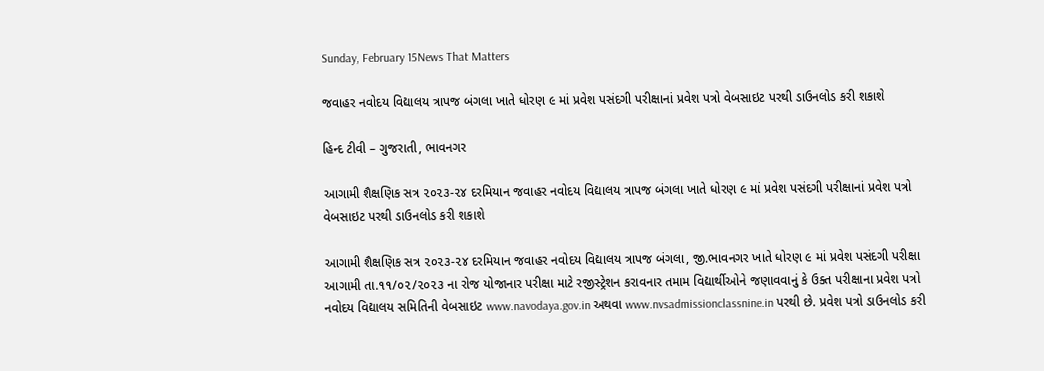Sunday, February 15News That Matters

જવાહર નવોદય વિદ્યાલય ત્રાપજ બંગલા ખાતે ધોરણ ૯ માં પ્રવેશ પસંદગી પરીક્ષાનાં પ્રવેશ પત્રો વેબસાઇટ પરથી ડાઉનલોડ કરી શકાશે

હિન્દ ટીવી – ગુજરાતી, ભાવનગર

આગામી શૈક્ષણિક સત્ર ૨૦૨૩-૨૪ દરમિયાન જવાહર નવોદય વિદ્યાલય ત્રાપજ બંગલા ખાતે ધોરણ ૯ માં પ્રવેશ પસંદગી પરીક્ષાનાં પ્રવેશ પત્રો વેબસાઇટ પરથી ડાઉનલોડ કરી શકાશે

આગામી શૈક્ષણિક સત્ર ૨૦૨૩-૨૪ દરમિયાન જવાહર નવોદય વિદ્યાલય ત્રાપજ બંગલા, જી.ભાવનગર ખાતે ધોરણ ૯ માં પ્રવેશ પસંદગી પરીક્ષા આગામી તા.૧૧/૦૨/૨૦૨૩ ના રોજ યોજાનાર પરીક્ષા માટે રજીસ્ટ્રેશન કરાવનાર તમામ વિદ્યાર્થીઓને જણાવવાનું કે ઉક્ત પરીક્ષાના પ્રવેશ પત્રો નવોદય વિદ્યાલય સમિતિની વેબસાઇટ www.navodaya.gov.in અથવા www.nvsadmissionclassnine.in પરથી છે. પ્રવેશ પત્રો ડાઉનલોડ કરી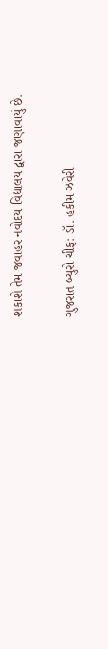શકાશે તેમ જવાહર નવોદય વિદ્યાલય દ્વારા જણાવાયું છે.

ગુજરાત બ્યુરો ચીફ: ડૉ. હકીમ ઝવેરી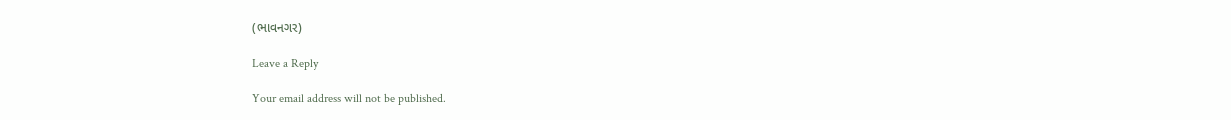(ભાવનગર)

Leave a Reply

Your email address will not be published.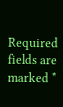Required fields are marked *